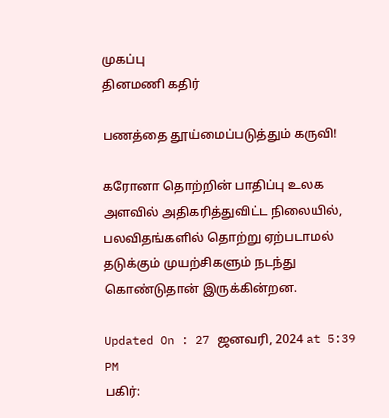முகப்பு
தினமணி கதிர்

பணத்தை தூய்மைப்படுத்தும் கருவி!

கரோனா தொற்றின் பாதிப்பு உலக அளவில் அதிகரித்துவிட்ட நிலையில்,  பலவிதங்களில் தொற்று ஏற்படாமல் தடுக்கும் முயற்சிகளும் நடந்து கொண்டுதான் இருக்கின்றன.

Updated On : 27 ஜனவரி, 2024 at 5:39 PM
பகிர்: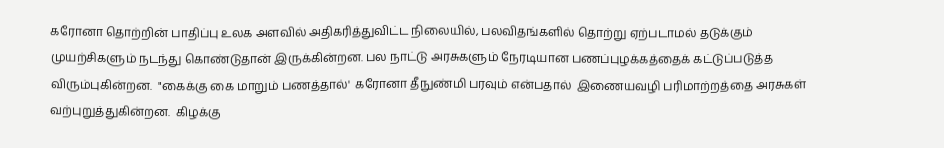கரோனா தொற்றின் பாதிப்பு உலக அளவில் அதிகரித்துவிட்ட நிலையில், பலவிதங்களில் தொற்று ஏற்படாமல் தடுக்கும் முயற்சிகளும் நடந்து கொண்டுதான் இருக்கின்றன. பல நாட்டு அரசுகளும் நேரடியான பணப்புழக்கத்தைக் கட்டுப்படுத்த விரும்புகின்றன.  "கைக்கு கை மாறும் பணத்தால்'  கரோனா தீநுண்மி பரவும் என்பதால்  இணையவழி பரிமாற்றத்தை அரசுகள்  வற்புறுத்துகின்றன.  கிழக்கு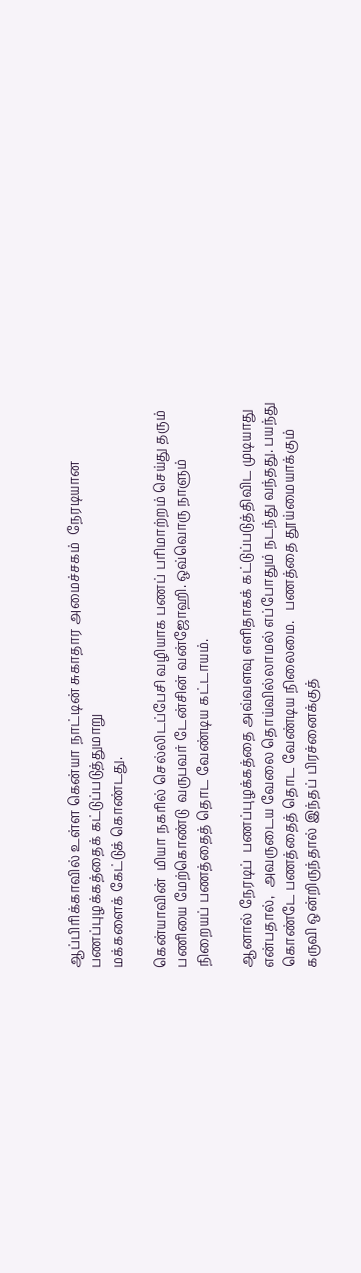ஆப்பிரிக்காவில் உள்ள கென்யா நாட்டின் சுகாதார அமைச்சகம்  நேரடியான பணப்புழக்கத்தைக் கட்டுப்படுத்துமாறு
மக்களைக் கேட்டுக் கொண்டது.

கென்யாவின்  மியா நகரில் செல்லிடப்பேசி வழியாக பணப் பரிமாற்றம் செய்து தரும் பணியை மேற்கொண்டு  வருபவர் டேன்சின் வன்ஜோஹி. ஒவ்வொரு நாளும் நிறையப் பணத்தைத் தொட வேண்டிய கட்டாயம்.

ஆனால் நேரடிப்  பணப்புழக்கத்தை அவ்வளவு எளிதாகக் கட்டுப்படுத்திவிட முடியாது  என்பதால்,  அவருடைய வேலை தொய்வில்லாமல் எப்போதும் நடந்து வந்தது. பயந்து கொண்டே பணத்தைத் தொட வேண்டிய நிலைமை.   பணத்தை தூய்மையாக்கும் கருவி ஒன்றிருந்தால் இந்தப் பிரச்னைக்குத்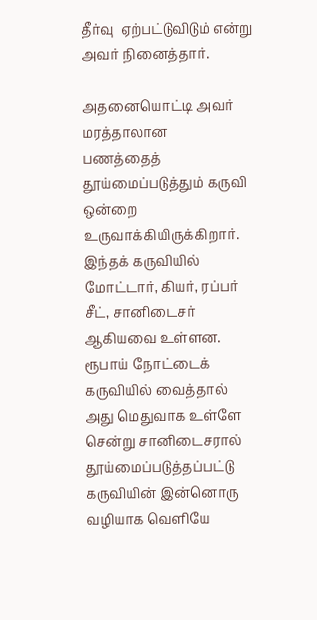தீர்வு  ஏற்பட்டுவிடும் என்று அவர் நினைத்தார்.

அதனையொட்டி அவர்  மரத்தாலான   பணத்தைத் தூய்மைப்படுத்தும் கருவி  ஒன்றை உருவாக்கியிருக்கிறார். இந்தக் கருவியில் மோட்டார், கியர், ரப்பர் சீட், சானிடைசர் ஆகியவை உள்ளன.  ரூபாய் நோட்டைக்  கருவியில் வைத்தால் அது மெதுவாக உள்ளே சென்று சானிடைசரால் தூய்மைப்படுத்தப்பட்டு கருவியின் இன்னொரு வழியாக வெளியே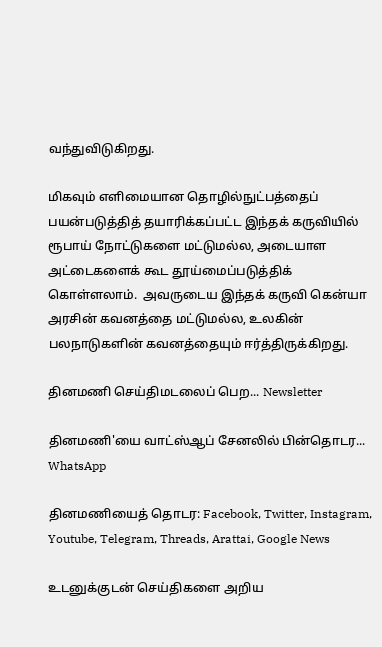வந்துவிடுகிறது.

மிகவும் எளிமையான தொழில்நுட்பத்தைப் பயன்படுத்தித் தயாரிக்கப்பட்ட இந்தக் கருவியில் ரூபாய் நோட்டுகளை மட்டுமல்ல, அடையாள அட்டைகளைக் கூட தூய்மைப்படுத்திக் கொள்ளலாம்.  அவருடைய இந்தக் கருவி கென்யா அரசின் கவனத்தை மட்டுமல்ல, உலகின் பலநாடுகளின் கவனத்தையும் ஈர்த்திருக்கிறது.

தினமணி செய்திமடலைப் பெற... Newsletter

தினமணி'யை வாட்ஸ்ஆப் சேனலில் பின்தொடர... WhatsApp

தினமணியைத் தொடர: Facebook, Twitter, Instagram, Youtube, Telegram, Threads, Arattai, Google News

உடனுக்குடன் செய்திகளை அறிய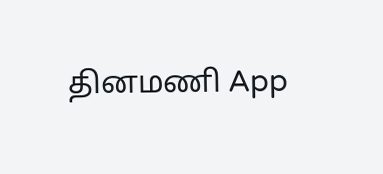தினமணி App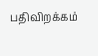பதிவிறக்கம்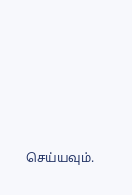செய்யவும்.